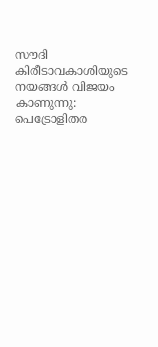സൗദി കിരീടാവകാശിയുടെ നയങ്ങള്‍ വിജയം കാണുന്നു: പെട്രോളിതര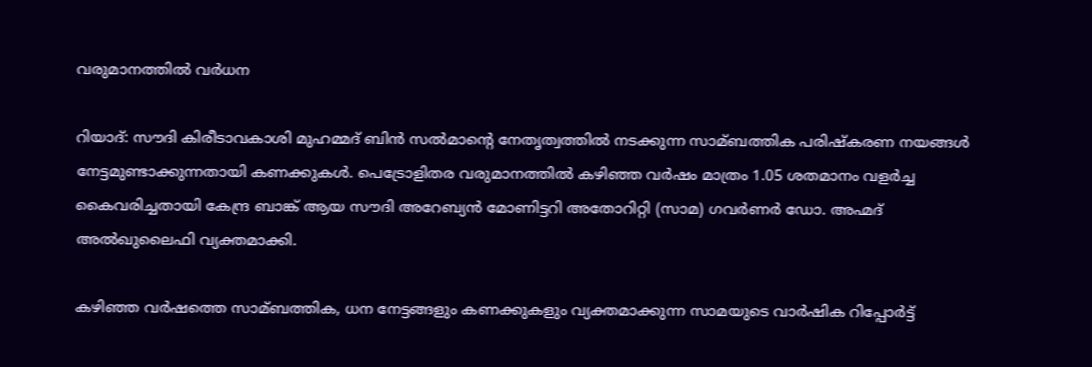വരുമാനത്തില്‍ വര്‍ധന

റിയാദ്: സൗദി കിരീടാവകാശി മുഹമ്മദ് ബിന്‍ സല്‍മാന്റെ നേതൃത്വത്തില്‍ നടക്കുന്ന സാമ്ബത്തിക പരിഷ്‌കരണ നയങ്ങള്‍ നേട്ടമുണ്ടാക്കുന്നതായി കണക്കുകള്‍. പെട്രോളിതര വരുമാനത്തില്‍ കഴിഞ്ഞ വര്‍ഷം മാത്രം 1.05 ശതമാനം വളര്‍ച്ച കൈവരിച്ചതായി കേന്ദ്ര ബാങ്ക് ആയ സൗദി അറേബ്യന്‍ മോണിട്ടറി അതോറിറ്റി (സാമ) ഗവര്‍ണര്‍ ഡോ. അഹ്മദ് അല്‍ഖുലൈഫി വ്യക്തമാക്കി.

കഴിഞ്ഞ വര്‍ഷത്തെ സാമ്ബത്തിക, ധന നേട്ടങ്ങളും കണക്കുകളും വ്യക്തമാക്കുന്ന സാമയുടെ വാര്‍ഷിക റിപ്പോര്‍ട്ട്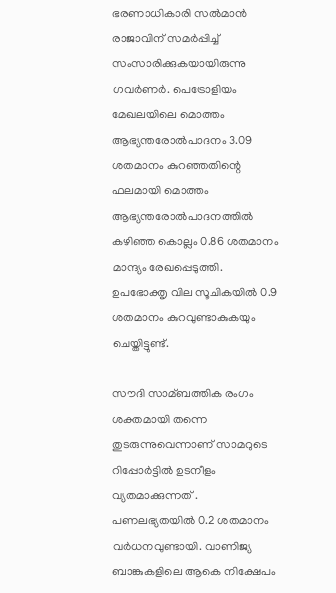ഭരണാധികാരി സല്‍മാന്‍ രാജാവിന് സമര്‍പ്പിച്ച്‌ സംസാരിക്കുകയായിരുന്നു ഗവര്‍ണര്‍. പെട്രോളിയം മേഖലയിലെ മൊത്തം ആഭ്യന്തരോല്‍പാദനം 3.09 ശതമാനം കുറഞ്ഞതിന്റെ ഫലമായി മൊത്തം ആഭ്യന്തരോല്‍പാദനത്തില്‍ കഴിഞ്ഞ കൊല്ലം 0.86 ശതമാനം മാന്ദ്യം രേഖപ്പെടുത്തി. ഉപഭോക്തൃ വില സൂചികയില്‍ 0.9 ശതമാനം കുറവുണ്ടാകുകയും ചെയ്തിട്ടുണ്ട്.

സൗദി സാമ്ബത്തിക രംഗം ശക്തമായി തന്നെ തുടരുന്നുവെന്നാണ് സാമറുടെ റിപ്പോര്‍ട്ടില്‍ ഉടനീളം വ്യതമാക്കുന്നത് . പണലഭ്യതയില്‍ 0.2 ശതമാനം വര്‍ധനവുണ്ടായി. വാണിജ്യ ബാങ്കുകളിലെ ആകെ നിക്ഷേപം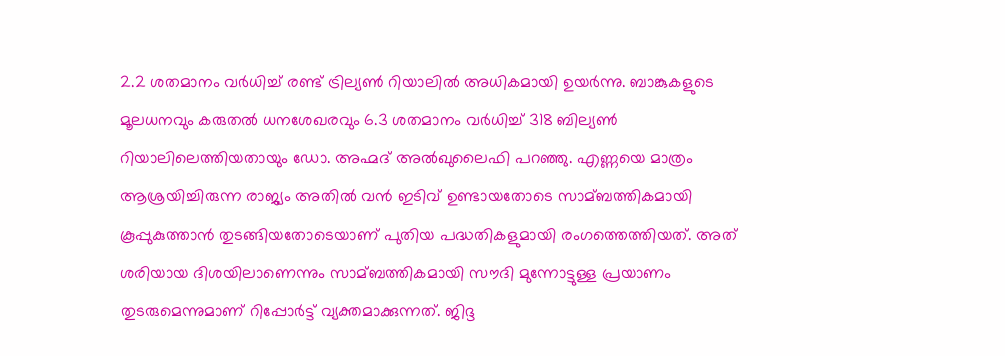2.2 ശതമാനം വര്‍ധിച്ച്‌ രണ്ട് ട്രില്യണ്‍ റിയാലില്‍ അധികമായി ഉയര്‍ന്നു. ബാങ്കുകളുടെ മൂലധനവും കരുതല്‍ ധനശേഖരവും 6.3 ശതമാനം വര്‍ധിച്ച്‌ 318 ബില്യണ്‍ റിയാലിലെത്തിയതായും ഡോ. അഹ്മദ് അല്‍ഖുലൈഫി പറഞ്ഞു. എണ്ണയെ മാത്രം ആശ്രയിച്ചിരുന്ന രാജ്യം അതില്‍ വന്‍ ഇടിവ് ഉണ്ടായതോടെ സാമ്ബത്തികമായി കൂപ്പുകുത്താന്‍ തുടങ്ങിയതോടെയാണ് പുതിയ പദ്ധതികളുമായി രംഗത്തെത്തിയത്. അത് ശരിയായ ദിശയിലാണെന്നും സാമ്ബത്തികമായി സൗദി മുന്നോട്ടുള്ള പ്രയാണം തുടരുമെന്നുമാണ് റിപ്പോര്‍ട്ട് വ്യക്തമാക്കുന്നത്. ജിദ്ദ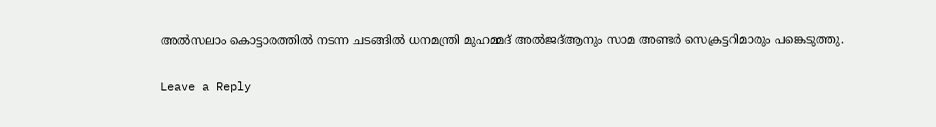അല്‍സലാം കൊട്ടാരത്തില്‍ നടന്ന ചടങ്ങില്‍ ധനമന്ത്രി മുഹമ്മദ് അല്‍ജദ്‌ആനും സാമ അണ്ടര്‍ സെക്രട്ടറിമാരും പങ്കെടുത്തു.

Leave a Reply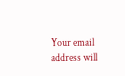Your email address will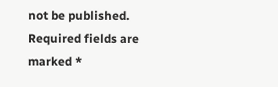not be published. Required fields are marked *